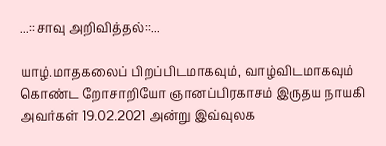...::சாவு அறிவித்தல்::...

யாழ்.மாதகலைப் பிறப்பிடமாகவும், வாழ்விடமாகவும் கொண்ட றோசாறியோ ஞானப்பிரகாசம் இருதய நாயகி அவர்கள் 19.02.2021 அன்று இவ்வுலக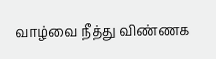வாழ்வை நீத்து விண்ணக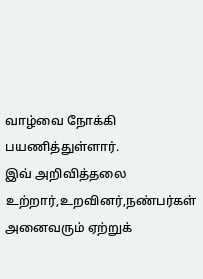வாழ்வை நோக்கி பயணித்துள்ளார்.
இவ் அறிவித்தலை உற்றார்,உறவினர்,நண்பர்கள் அனைவரும் ஏற்றுக்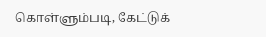கொள்ளும்படி, கேட்டுக்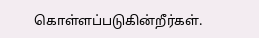கொள்ளப்படுகின்றீர்கள்.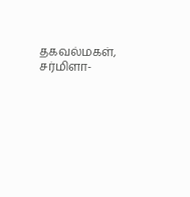தகவல்மகள்,
சர்மிளா-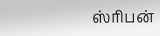ஸ்ரிபன்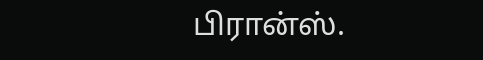பிரான்ஸ்.